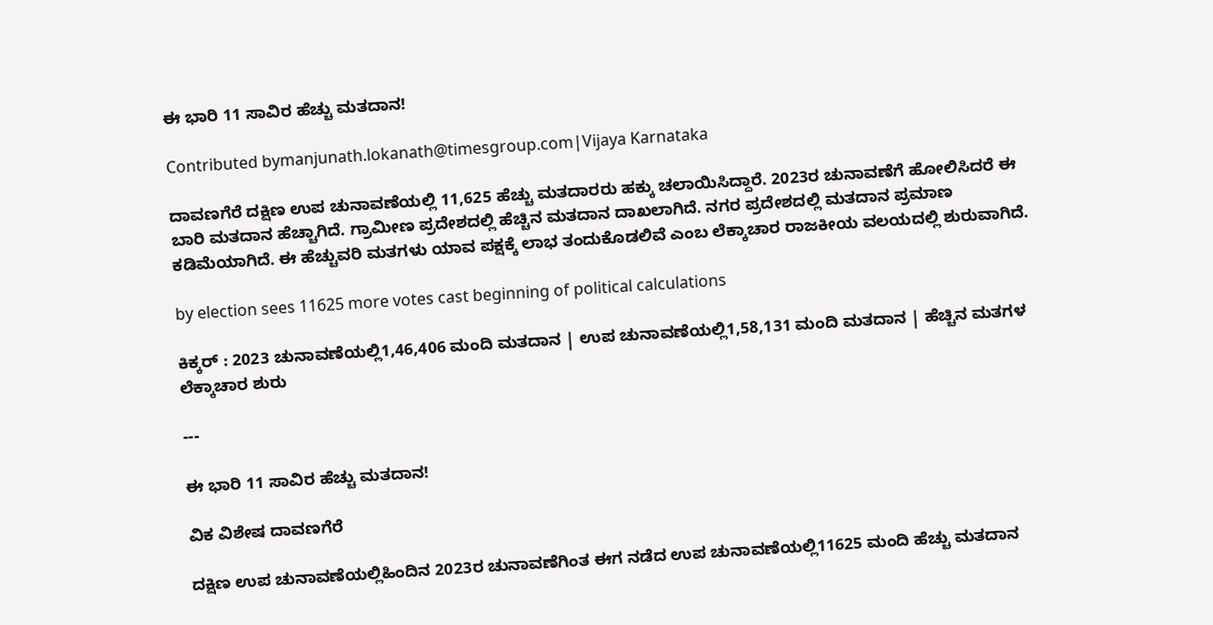ಈ ಭಾರಿ 11 ಸಾವಿರ ಹೆಚ್ಚು ಮತದಾನ!

Contributed bymanjunath.lokanath@timesgroup.com|Vijaya Karnataka

ದಾವಣಗೆರೆ ದಕ್ಷಿಣ ಉಪ ಚುನಾವಣೆಯಲ್ಲಿ 11,625 ಹೆಚ್ಚು ಮತದಾರರು ಹಕ್ಕು ಚಲಾಯಿಸಿದ್ದಾರೆ. 2023ರ ಚುನಾವಣೆಗೆ ಹೋಲಿಸಿದರೆ ಈ ಬಾರಿ ಮತದಾನ ಹೆಚ್ಚಾಗಿದೆ. ಗ್ರಾಮೀಣ ಪ್ರದೇಶದಲ್ಲಿ ಹೆಚ್ಚಿನ ಮತದಾನ ದಾಖಲಾಗಿದೆ. ನಗರ ಪ್ರದೇಶದಲ್ಲಿ ಮತದಾನ ಪ್ರಮಾಣ ಕಡಿಮೆಯಾಗಿದೆ. ಈ ಹೆಚ್ಚುವರಿ ಮತಗಳು ಯಾವ ಪಕ್ಷಕ್ಕೆ ಲಾಭ ತಂದುಕೊಡಲಿವೆ ಎಂಬ ಲೆಕ್ಕಾಚಾರ ರಾಜಕೀಯ ವಲಯದಲ್ಲಿ ಶುರುವಾಗಿದೆ.

by election sees 11625 more votes cast beginning of political calculations

ಕಿಕ್ಕರ್ : 2023 ಚುನಾವಣೆಯಲ್ಲಿ1,46,406 ಮಂದಿ ಮತದಾನ | ಉಪ ಚುನಾವಣೆಯಲ್ಲಿ1,58,131 ಮಂದಿ ಮತದಾನ | ಹೆಚ್ಚಿನ ಮತಗಳ ಲೆಕ್ಕಾಚಾರ ಶುರು

---

ಈ ಭಾರಿ 11 ಸಾವಿರ ಹೆಚ್ಚು ಮತದಾನ!

ವಿಕ ವಿಶೇಷ ದಾವಣಗೆರೆ

ದಕ್ಷಿಣ ಉಪ ಚುನಾವಣೆಯಲ್ಲಿಹಿಂದಿನ 2023ರ ಚುನಾವಣೆಗಿಂತ ಈಗ ನಡೆದ ಉಪ ಚುನಾವಣೆಯಲ್ಲಿ11625 ಮಂದಿ ಹೆಚ್ಚು ಮತದಾನ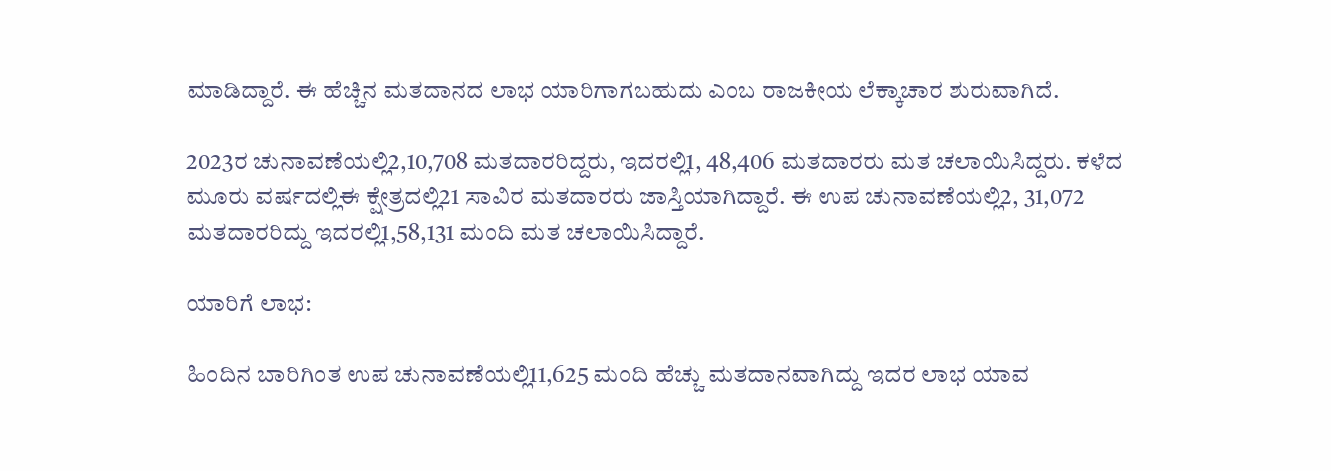ಮಾಡಿದ್ದಾರೆ. ಈ ಹೆಚ್ಚಿನ ಮತದಾನದ ಲಾಭ ಯಾರಿಗಾಗಬಹುದು ಎಂಬ ರಾಜಕೀಯ ಲೆಕ್ಕಾಚಾರ ಶುರುವಾಗಿದೆ.

2023ರ ಚುನಾವಣೆಯಲ್ಲಿ2,10,708 ಮತದಾರರಿದ್ದರು, ಇದರಲ್ಲಿ1, 48,406 ಮತದಾರರು ಮತ ಚಲಾಯಿಸಿದ್ದರು. ಕಳೆದ ಮೂರು ವರ್ಷದಲ್ಲಿಈ ಕ್ಷೇತ್ರದಲ್ಲಿ21 ಸಾವಿರ ಮತದಾರರು ಜಾಸ್ತಿಯಾಗಿದ್ದಾರೆ. ಈ ಉಪ ಚುನಾವಣೆಯಲ್ಲಿ2, 31,072 ಮತದಾರರಿದ್ದು ಇದರಲ್ಲಿ1,58,131 ಮಂದಿ ಮತ ಚಲಾಯಿಸಿದ್ದಾರೆ.

ಯಾರಿಗೆ ಲಾಭ:

ಹಿಂದಿನ ಬಾರಿಗಿಂತ ಉಪ ಚುನಾವಣೆಯಲ್ಲಿ11,625 ಮಂದಿ ಹೆಚ್ಚು ಮತದಾನವಾಗಿದ್ದು ಇದರ ಲಾಭ ಯಾವ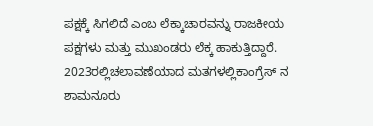ಪಕ್ಷಕ್ಕೆ ಸಿಗಲಿದೆ ಎಂಬ ಲೆಕ್ಕಾಚಾರವನ್ನು ರಾಜಕೀಯ ಪಕ್ಷಗಳು ಮತ್ತು ಮುಖಂಡರು ಲೆಕ್ಕ ಹಾಕುತ್ತಿದ್ದಾರೆ. 2023ರಲ್ಲಿಚಲಾವಣೆಯಾದ ಮತಗಳಲ್ಲಿಕಾಂಗ್ರೆಸ್ ನ ಶಾಮನೂರು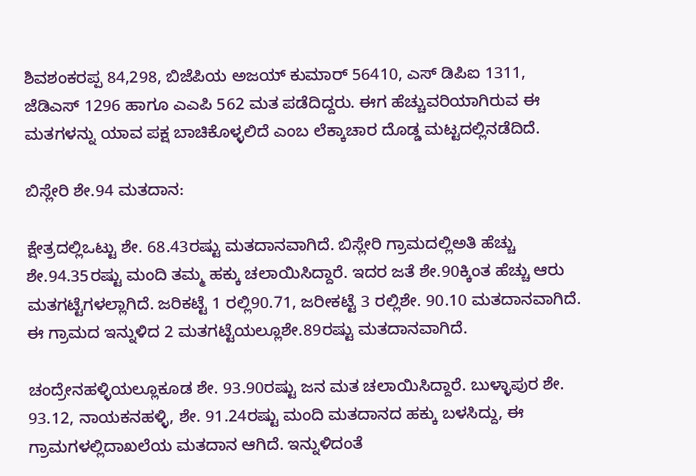ಶಿವಶಂಕರಪ್ಪ 84,298, ಬಿಜೆಪಿಯ ಅಜಯ್ ಕುಮಾರ್ 56410, ಎಸ್ ಡಿಪಿಐ 1311, ಜೆಡಿಎಸ್ 1296 ಹಾಗೂ ಎಎಪಿ 562 ಮತ ಪಡೆದಿದ್ದರು. ಈಗ ಹೆಚ್ಚುವರಿಯಾಗಿರುವ ಈ ಮತಗಳನ್ನು ಯಾವ ಪಕ್ಷ ಬಾಚಿಕೊಳ್ಳಲಿದೆ ಎಂಬ ಲೆಕ್ಕಾಚಾರ ದೊಡ್ಡ ಮಟ್ಟದಲ್ಲಿನಡೆದಿದೆ.

ಬಿಸ್ಲೇರಿ ಶೇ.94 ಮತದಾನ:

ಕ್ಷೇತ್ರದಲ್ಲಿಒಟ್ಟು ಶೇ. 68.43ರಷ್ಟು ಮತದಾನವಾಗಿದೆ. ಬಿಸ್ಲೇರಿ ಗ್ರಾಮದಲ್ಲಿಅತಿ ಹೆಚ್ಚು ಶೇ.94.35ರಷ್ಟು ಮಂದಿ ತಮ್ಮ ಹಕ್ಕು ಚಲಾಯಿಸಿದ್ದಾರೆ. ಇದರ ಜತೆ ಶೇ.90ಕ್ಕಿಂತ ಹೆಚ್ಚು ಆರು ಮತಗಟ್ಟೆಗಳಲ್ಲಾಗಿದೆ. ಜರಿಕಟ್ಟೆ 1 ರಲ್ಲಿ90.71, ಜರೀಕಟ್ಟೆ 3 ರಲ್ಲಿಶೇ. 90.10 ಮತದಾನವಾಗಿದೆ. ಈ ಗ್ರಾಮದ ಇನ್ನುಳಿದ 2 ಮತಗಟ್ಟೆಯಲ್ಲೂಶೇ.89ರಷ್ಟು ಮತದಾನವಾಗಿದೆ.

ಚಂದ್ರೇನಹಳ್ಳಿಯಲ್ಲೂಕೂಡ ಶೇ. 93.90ರಷ್ಟು ಜನ ಮತ ಚಲಾಯಿಸಿದ್ದಾರೆ. ಬುಳ್ಳಾಪುರ ಶೇ. 93.12, ನಾಯಕನಹಳ್ಳಿ, ಶೇ. 91.24ರಷ್ಟು ಮಂದಿ ಮತದಾನದ ಹಕ್ಕು ಬಳಸಿದ್ದು, ಈ ಗ್ರಾಮಗಳಲ್ಲಿದಾಖಲೆಯ ಮತದಾನ ಆಗಿದೆ. ಇನ್ನುಳಿದಂತೆ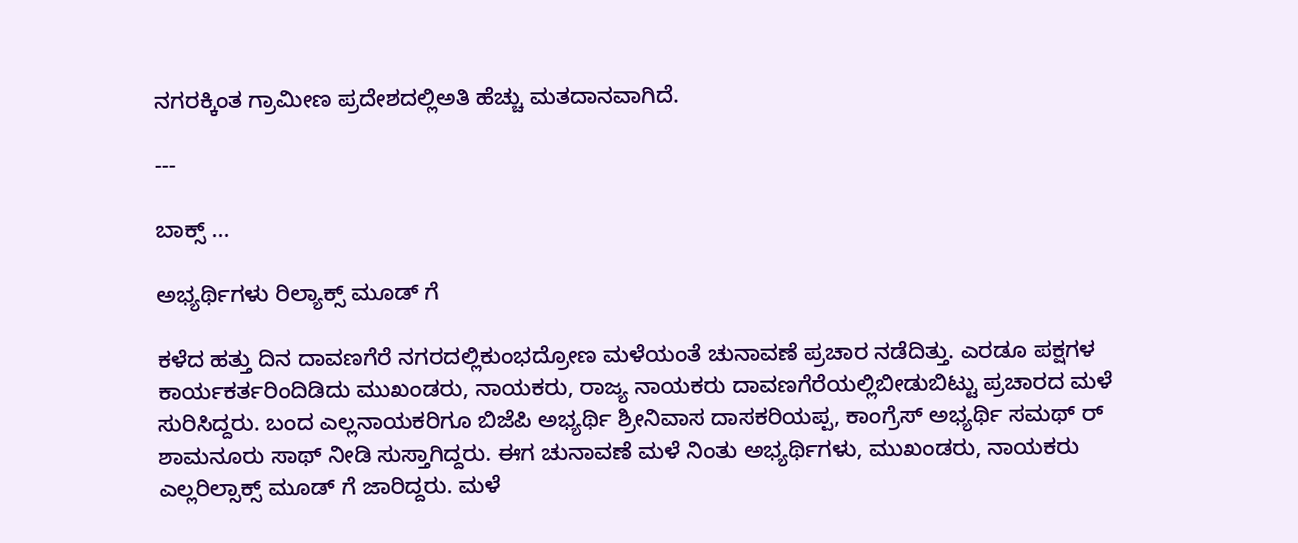ನಗರಕ್ಕಿಂತ ಗ್ರಾಮೀಣ ಪ್ರದೇಶದಲ್ಲಿಅತಿ ಹೆಚ್ಚು ಮತದಾನವಾಗಿದೆ.

---

ಬಾಕ್ಸ್ ...

ಅಭ್ಯರ್ಥಿಗಳು ರಿಲ್ಯಾಕ್ಸ್ ಮೂಡ್ ಗೆ

ಕಳೆದ ಹತ್ತು ದಿನ ದಾವಣಗೆರೆ ನಗರದಲ್ಲಿಕುಂಭದ್ರೋಣ ಮಳೆಯಂತೆ ಚುನಾವಣೆ ಪ್ರಚಾರ ನಡೆದಿತ್ತು. ಎರಡೂ ಪಕ್ಷಗಳ ಕಾರ್ಯಕರ್ತರಿಂದಿಡಿದು ಮುಖಂಡರು, ನಾಯಕರು, ರಾಜ್ಯ ನಾಯಕರು ದಾವಣಗೆರೆಯಲ್ಲಿಬೀಡುಬಿಟ್ಟು ಪ್ರಚಾರದ ಮಳೆ ಸುರಿಸಿದ್ದರು. ಬಂದ ಎಲ್ಲನಾಯಕರಿಗೂ ಬಿಜೆಪಿ ಅಭ್ಯರ್ಥಿ ಶ್ರೀನಿವಾಸ ದಾಸಕರಿಯಪ್ಪ, ಕಾಂಗ್ರೆಸ್ ಅಭ್ಯರ್ಥಿ ಸಮಥ್ ರ್ ಶಾಮನೂರು ಸಾಥ್ ನೀಡಿ ಸುಸ್ತಾಗಿದ್ದರು. ಈಗ ಚುನಾವಣೆ ಮಳೆ ನಿಂತು ಅಭ್ಯರ್ಥಿಗಳು, ಮುಖಂಡರು, ನಾಯಕರು ಎಲ್ಲರಿಲ್ಸಾಕ್ಸ್ ಮೂಡ್ ಗೆ ಜಾರಿದ್ದರು. ಮಳೆ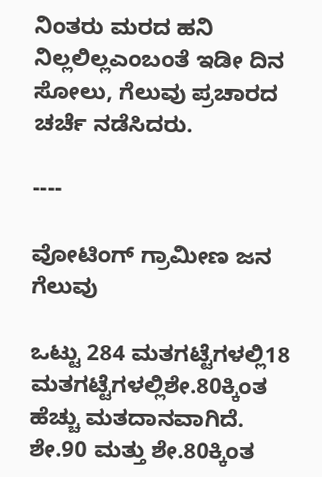ನಿಂತರು ಮರದ ಹನಿ ನಿಲ್ಲಲಿಲ್ಲಎಂಬಂತೆ ಇಡೀ ದಿನ ಸೋಲು, ಗೆಲುವು ಪ್ರಚಾರದ ಚರ್ಚೆ ನಡೆಸಿದರು.

----

ವೋಟಿಂಗ್ ಗ್ರಾಮೀಣ ಜನ ಗೆಲುವು

ಒಟ್ಟು 284 ಮತಗಟ್ಟೆಗಳಲ್ಲಿ18 ಮತಗಟ್ಟೆಗಳಲ್ಲಿಶೇ.80ಕ್ಕಿಂತ ಹೆಚ್ಚು ಮತದಾನವಾಗಿದೆ. ಶೇ.90 ಮತ್ತು ಶೇ.80ಕ್ಕಿಂತ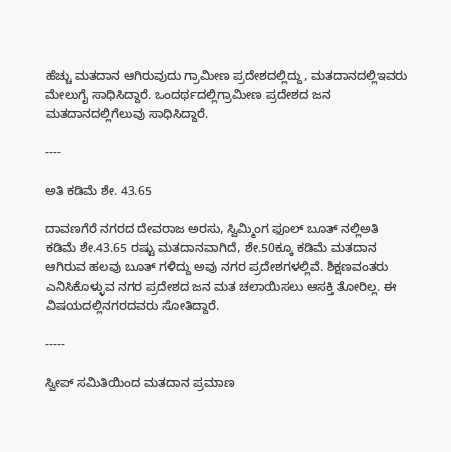ಹೆಚ್ಚು ಮತದಾನ ಆಗಿರುವುದು ಗ್ರಾಮೀಣ ಪ್ರದೇಶದಲ್ಲಿದ್ದು, ಮತದಾನದಲ್ಲಿಇವರು ಮೇಲುಗೈ ಸಾಧಿಸಿದ್ದಾರೆ. ಒಂದರ್ಥದಲ್ಲಿಗ್ರಾಮೀಣ ಪ್ರದೇಶದ ಜನ ಮತದಾನದಲ್ಲಿಗೆಲುವು ಸಾಧಿಸಿದ್ದಾರೆ.

----

ಅತಿ ಕಡಿಮೆ ಶೇ. 43.65

ದಾವಣಗೆರೆ ನಗರದ ದೇವರಾಜ ಅರಸು, ಸ್ವಿಮ್ಮಿಂಗ ಫೂಲ್ ಬೂತ್ ನಲ್ಲಿಅತಿ ಕಡಿಮೆ ಶೇ.43.65 ರಷ್ಟು ಮತದಾನವಾಗಿದೆ, ಶೇ.50ಕ್ಕೂ ಕಡಿಮೆ ಮತದಾನ ಆಗಿರುವ ಹಲವು ಬೂತ್ ಗಳಿದ್ದು ಅವು ನಗರ ಪ್ರದೇಶಗಳಲ್ಲಿವೆ. ಶಿಕ್ಷಣವಂತರು ಎನಿಸಿಕೊಳ್ಳುವ ನಗರ ಪ್ರದೇಶದ ಜನ ಮತ ಚಲಾಯಿಸಲು ಆಸಕ್ತಿ ತೋರಿಲ್ಲ. ಈ ವಿಷಯದಲ್ಲಿನಗರದವರು ಸೋತಿದ್ದಾರೆ.

-----

ಸ್ವೀಪ್ ಸಮಿತಿಯಿಂದ ಮತದಾನ ಪ್ರಮಾಣ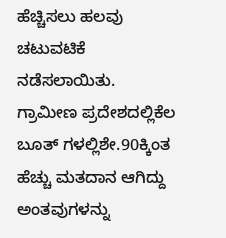ಹೆಚ್ಚಿಸಲು ಹಲವು ಚಟುವಟಿಕೆ ನಡೆಸಲಾಯಿತು. ಗ್ರಾಮೀಣ ಪ್ರದೇಶದಲ್ಲಿಕೆಲ ಬೂತ್ ಗಳಲ್ಲಿಶೇ.90ಕ್ಕಿಂತ ಹೆಚ್ಚು ಮತದಾನ ಆಗಿದ್ದು ಅಂತವುಗಳನ್ನು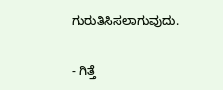ಗುರುತಿಸಿಸಲಾಗುವುದು.

- ಗಿತ್ತೆ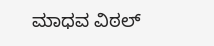ಮಾಧವ ವಿಠಲ್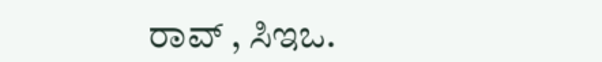ರಾವ್ , ಸಿಇಒ.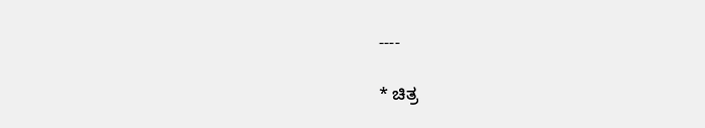----

* ಚಿತ್ರ